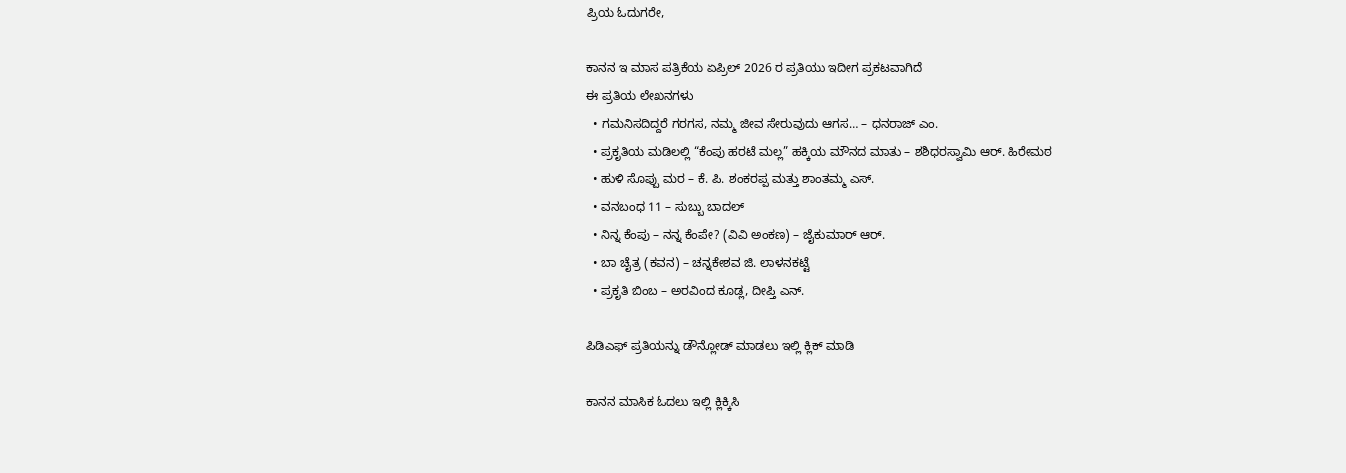ಪ್ರಿಯ ಓದುಗರೇ,

ಕಾನನ ಇ ಮಾಸ ಪತ್ರಿಕೆಯ ಏಪ್ರಿಲ್ 2026 ರ ಪ್ರತಿಯು ಇದೀಗ ಪ್ರಕಟವಾಗಿದೆ
ಈ ಪ್ರತಿಯ ಲೇಖನಗಳು
  • ಗಮನಿಸದಿದ್ದರೆ ಗರಗಸ, ನಮ್ಮ ಜೀವ ಸೇರುವುದು ಆಗಸ… – ಧನರಾಜ್ ಎಂ.
  • ಪ್ರಕೃತಿಯ ಮಡಿಲಲ್ಲಿ “ಕೆಂಪು ಹರಟೆ ಮಲ್ಲ” ಹಕ್ಕಿಯ ಮೌನದ ಮಾತು – ಶಶಿಧರಸ್ವಾಮಿ ಆರ್. ಹಿರೇಮಠ
  • ಹುಳಿ ಸೊಪ್ಪು ಮರ – ಕೆ. ಪಿ. ಶಂಕರಪ್ಪ ಮತ್ತು ಶಾಂತಮ್ಮ ಎಸ್.
  • ವನಬಂಧ 11 – ಸುಬ್ಬು ಬಾದಲ್
  • ನಿನ್ನ ಕೆಂಪು – ನನ್ನ ಕೆಂಪೇ? (ವಿವಿ ಅಂಕಣ) – ಜೈಕುಮಾ‌ರ್ ಆ‌ರ್.
  • ಬಾ ಚೈತ್ರ (ಕವನ) – ಚನ್ನಕೇಶವ ಜಿ. ಲಾಳನಕಟ್ಟೆ
  • ಪ್ರಕೃತಿ ಬಿಂಬ – ಅರವಿಂದ ಕೂಡ್ಲ, ದೀಪ್ತಿ ಎನ್.

ಪಿಡಿಎಫ್ ಪ್ರತಿಯನ್ನು ಡೌನ್ಲೋಡ್ ಮಾಡಲು ಇಲ್ಲಿ ಕ್ಲಿಕ್ ಮಾಡಿ

ಕಾನನ ಮಾಸಿಕ ಓದಲು ಇಲ್ಲಿ ಕ್ಲಿಕ್ಕಿಸಿ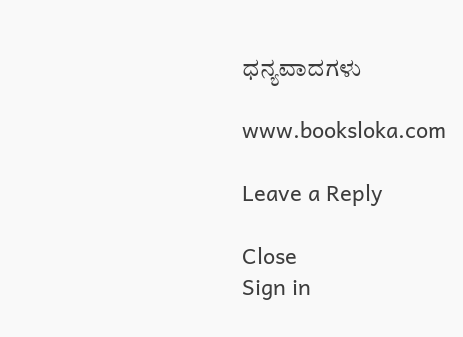ಧನ್ಯವಾದಗಳು

www.booksloka.com

Leave a Reply

Close
Sign in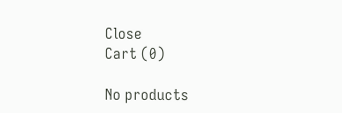Close
Cart (0)

No products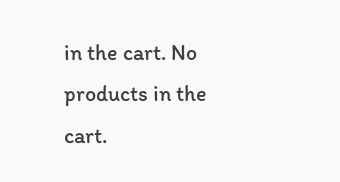in the cart. No products in the cart.